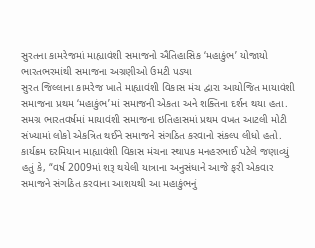સુરતના કામરેજમાં માહ્યાવંશી સમાજનો ઐતિહાસિક ‘મહાકુંભ’ યોજાયો
ભારતભરમાંથી સમાજના અગ્રણીઓ ઉમટી પડ્યા
સુરત જિલ્લાના કામરેજ ખાતે માહ્યાવંશી વિકાસ મંચ દ્વારા આયોજિત માયાવંશી સમાજના પ્રથમ ‘મહાકુંભ’માં સમાજની એકતા અને શક્તિના દર્શન થયા હતા. સમગ્ર ભારતવર્ષમાં માયાવંશી સમાજના ઇતિહાસમાં પ્રથમ વખત આટલી મોટી સંખ્યામાં લોકો એકત્રિત થઈને સમાજને સંગઠિત કરવાનો સંકલ્પ લીધો હતો.
કાર્યક્રમ દરમિયાન માહ્યાવંશી વિકાસ મંચના સ્થાપક મનહરભાઈ પટેલે જણાવ્યું હતું કે, “વર્ષ 2009માં શરૂ થયેલી યાત્રાના અનુસંધાને આજે ફરી એકવાર સમાજને સંગઠિત કરવાના આશયથી આ મહાકુંભનું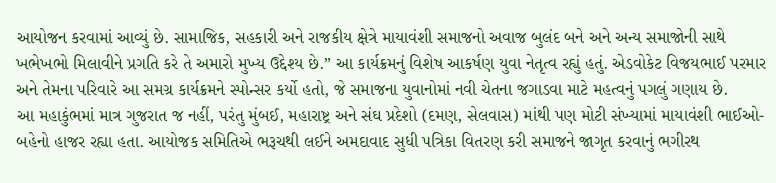આયોજન કરવામાં આવ્યું છે. સામાજિક, સહકારી અને રાજકીય ક્ષેત્રે માયાવંશી સમાજનો અવાજ બુલંદ બને અને અન્ય સમાજોની સાથે ખભેખભો મિલાવીને પ્રગતિ કરે તે અમારો મુખ્ય ઉદ્દેશ્ય છે.” આ કાર્યક્રમનું વિશેષ આકર્ષણ યુવા નેતૃત્વ રહ્યું હતું. એડવોકેટ વિજયભાઈ પરમાર અને તેમના પરિવારે આ સમગ્ર કાર્યક્રમને સ્પોન્સર કર્યો હતો, જે સમાજના યુવાનોમાં નવી ચેતના જગાડવા માટે મહત્વનું પગલું ગણાય છે.
આ મહાકુંભમાં માત્ર ગુજરાત જ નહીં, પરંતુ મુંબઈ, મહારાષ્ટ્ર અને સંઘ પ્રદેશો (દમણ, સેલવાસ) માંથી પણ મોટી સંખ્યામાં માયાવંશી ભાઈઓ-બહેનો હાજર રહ્યા હતા. આયોજક સમિતિએ ભરૂચથી લઈને અમદાવાદ સુધી પત્રિકા વિતરણ કરી સમાજને જાગૃત કરવાનું ભગીરથ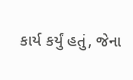કાર્ય કર્યું હતું, જેના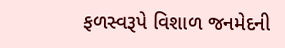ફળસ્વરૂપે વિશાળ જનમેદની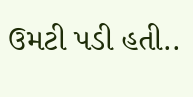ઉમટી પડી હતી..